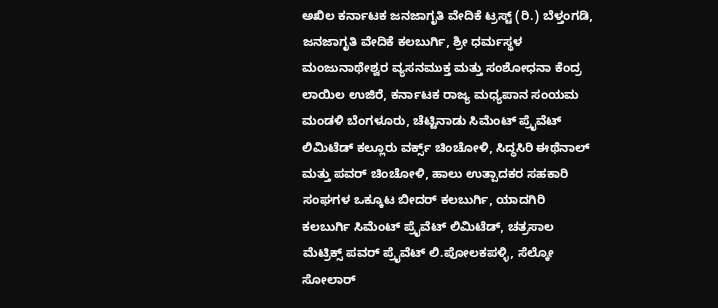ಅಖಿಲ ಕರ್ನಾಟಕ ಜನಜಾಗೃತಿ ವೇದಿಕೆ ಟ್ರಸ್ಟ್ (ರಿ.) ಬೆಳ್ತಂಗಡಿ, ಜನಜಾಗೃತಿ ವೇದಿಕೆ ಕಲಬುರ್ಗಿ, ಶ್ರೀ ಧರ್ಮಸ್ಥಳ ಮಂಜುನಾಥೇಶ್ವರ ವ್ಯಸನಮುಕ್ತ ಮತ್ತು ಸಂಶೋಧನಾ ಕೆಂದ್ರ ಲಾಯಿಲ ಉಜಿರೆ, ಕರ್ನಾಟಕ ರಾಜ್ಯ ಮಧ್ಯಪಾನ ಸಂಯಮ ಮಂಡಳಿ ಬೆಂಗಳೂರು, ಚೆಟ್ಟಿನಾಡು ಸಿಮೆಂಟ್ ಪ್ರೈವೆಟ್ ಲಿಮಿಟೆಡ್ ಕಲ್ಲೂರು ವರ್ಕ್ಸ್ ಚಿಂಚೋಳಿ, ಸಿದ್ಧಸಿರಿ ಈಥೆನಾಲ್ ಮತ್ತು ಪವರ್ ಚಿಂಚೋಳಿ, ಹಾಲು ಉತ್ಪಾದಕರ ಸಹಕಾರಿ ಸಂಘಗಳ ಒಕ್ಕೂಟ ಬೀದರ್ ಕಲಬುರ್ಗಿ, ಯಾದಗಿರಿ ಕಲಬುರ್ಗಿ ಸಿಮೆಂಟ್ ಪ್ರೈವೆಟ್ ಲಿಮಿಟೆಡ್, ಚತ್ರಸಾಲ ಮೆಟ್ರಿಕ್ಸ್ ಪವರ್ ಪ್ರೈವೆಟ್ ಲಿ.ಪೋಲಕಪಳ್ಳಿ, ಸೆಲ್ಕೋ ಸೋಲಾರ್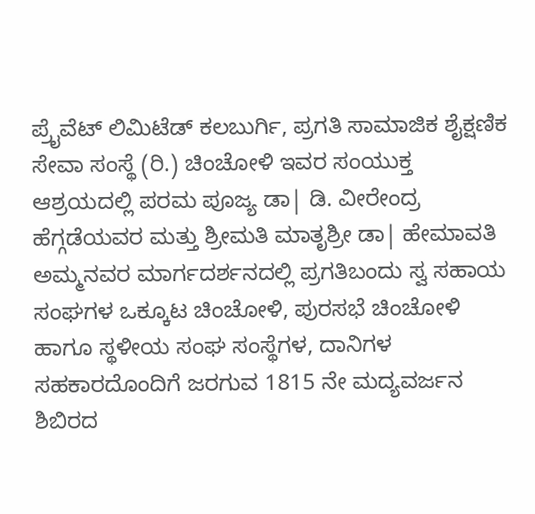ಪ್ರೈವೆಟ್ ಲಿಮಿಟೆಡ್ ಕಲಬುರ್ಗಿ, ಪ್ರಗತಿ ಸಾಮಾಜಿಕ ಶೈಕ್ಷಣಿಕ ಸೇವಾ ಸಂಸ್ಥೆ (ರಿ.) ಚಿಂಚೋಳಿ ಇವರ ಸಂಯುಕ್ತ ಆಶ್ರಯದಲ್ಲಿ ಪರಮ ಪೂಜ್ಯ ಡಾ| ಡಿ. ವೀರೇಂದ್ರ ಹೆಗ್ಗಡೆಯವರ ಮತ್ತು ಶ್ರೀಮತಿ ಮಾತೃಶ್ರೀ ಡಾ| ಹೇಮಾವತಿ ಅಮ್ಮನವರ ಮಾರ್ಗದರ್ಶನದಲ್ಲಿ ಪ್ರಗತಿಬಂದು ಸ್ವ ಸಹಾಯ ಸಂಘಗಳ ಒಕ್ಕೂಟ ಚಿಂಚೋಳಿ, ಪುರಸಭೆ ಚಿಂಚೋಳಿ ಹಾಗೂ ಸ್ಥಳೀಯ ಸಂಘ ಸಂಸ್ಥೆಗಳ, ದಾನಿಗಳ ಸಹಕಾರದೊಂದಿಗೆ ಜರಗುವ 1815 ನೇ ಮದ್ಯವರ್ಜನ ಶಿಬಿರದ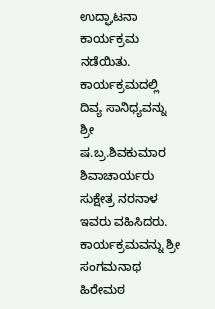ಉದ್ಘಾಟನಾ ಕಾರ್ಯಕ್ರಮ ನಡೆಯಿತು. ಕಾರ್ಯಕ್ರಮದಲ್ಲಿ ದಿವ್ಯ ಸಾನಿಧ್ಯವನ್ನು ಶ್ರೀ ಷ.ಬ್ರ.ಶಿವಕುಮಾರ ಶಿವಾಚಾರ್ಯರು ಸುಕ್ಷೇತ್ರ ನರನಾಳ ಇವರು ವಹಿಸಿದರು. ಕಾರ್ಯಕ್ರಮವನ್ನು ಶ್ರೀ ಸಂಗಮನಾಥ ಹಿರೇಮಠ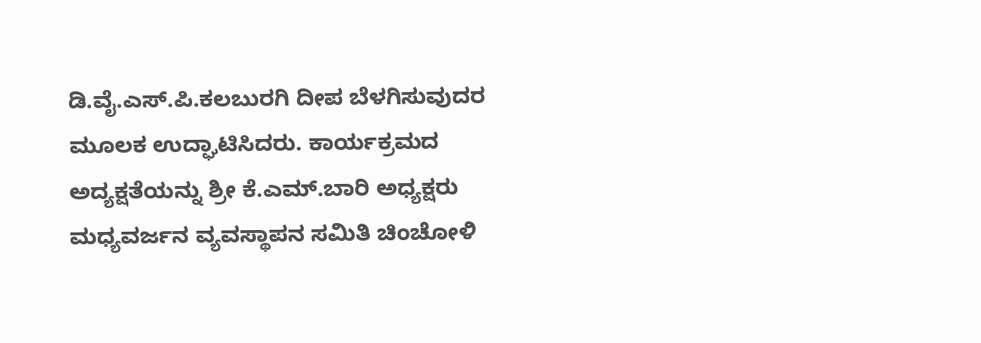ಡಿ.ವೈ.ಎಸ್.ಪಿ.ಕಲಬುರಗಿ ದೀಪ ಬೆಳಗಿಸುವುದರ ಮೂಲಕ ಉದ್ಘಾಟಿಸಿದರು. ಕಾರ್ಯಕ್ರಮದ ಅದ್ಯಕ್ಷತೆಯನ್ನು ಶ್ರೀ ಕೆ.ಎಮ್.ಬಾರಿ ಅಧ್ಯಕ್ಷರು ಮಧ್ಯವರ್ಜನ ವ್ಯವಸ್ಥಾಪನ ಸಮಿತಿ ಚಿಂಚೋಳಿ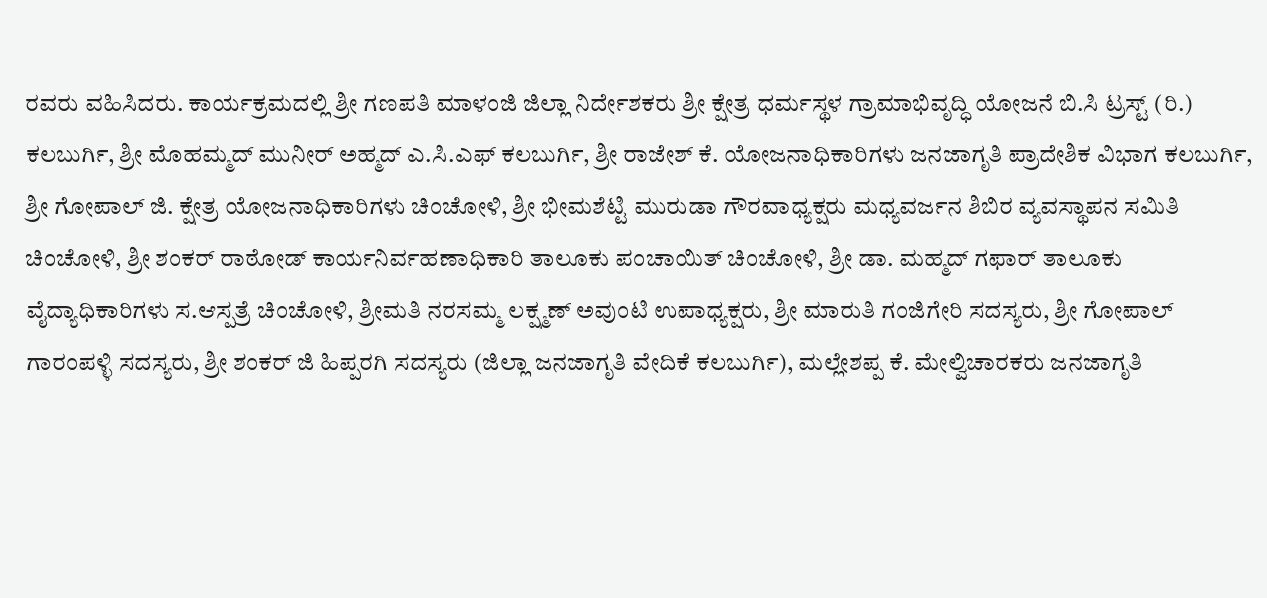ರವರು ವಹಿಸಿದರು. ಕಾರ್ಯಕ್ರಮದಲ್ಲಿ ಶ್ರೀ ಗಣಪತಿ ಮಾಳಂಜಿ ಜಿಲ್ಲಾ ನಿರ್ದೇಶಕರು ಶ್ರೀ ಕ್ಷೇತ್ರ ಧರ್ಮಸ್ಥಳ ಗ್ರಾಮಾಭಿವೃದ್ಧಿ ಯೋಜನೆ ಬಿ.ಸಿ ಟ್ರಸ್ಟ್ (ರಿ.) ಕಲಬುರ್ಗಿ, ಶ್ರೀ ಮೊಹಮ್ಮದ್ ಮುನೀರ್ ಅಹ್ಮದ್ ಎ.ಸಿ.ಎಫ್ ಕಲಬುರ್ಗಿ, ಶ್ರೀ ರಾಜೇಶ್ ಕೆ. ಯೋಜನಾಧಿಕಾರಿಗಳು ಜನಜಾಗೃತಿ ಪ್ರಾದೇಶಿಕ ವಿಭಾಗ ಕಲಬುರ್ಗಿ, ಶ್ರೀ ಗೋಪಾಲ್ ಜಿ. ಕ್ಷೇತ್ರ ಯೋಜನಾಧಿಕಾರಿಗಳು ಚಿಂಚೋಳಿ, ಶ್ರೀ ಭೀಮಶೆಟ್ಟಿ ಮುರುಡಾ ಗೌರವಾಧ್ಯಕ್ಷರು ಮಧ್ಯವರ್ಜನ ಶಿಬಿರ ವ್ಯವಸ್ಥಾಪನ ಸಮಿತಿ ಚಿಂಚೋಳಿ, ಶ್ರೀ ಶಂಕರ್ ರಾಠೋಡ್ ಕಾರ್ಯನಿರ್ವಹಣಾಧಿಕಾರಿ ತಾಲೂಕು ಪಂಚಾಯಿತ್ ಚಿಂಚೋಳಿ, ಶ್ರೀ ಡಾ. ಮಹ್ಮದ್ ಗಫಾರ್ ತಾಲೂಕು ವೈದ್ಯಾಧಿಕಾರಿಗಳು ಸ.ಆಸ್ಪತ್ರೆ ಚಿಂಚೋಳಿ, ಶ್ರೀಮತಿ ನರಸಮ್ಮ ಲಕ್ಷ್ಮಣ್ ಅವುಂಟಿ ಉಪಾಧ್ಯಕ್ಷರು, ಶ್ರೀ ಮಾರುತಿ ಗಂಜಿಗೇರಿ ಸದಸ್ಯರು, ಶ್ರೀ ಗೋಪಾಲ್ ಗಾರಂಪಳ್ಳಿ ಸದಸ್ಯರು, ಶ್ರೀ ಶಂಕರ್ ಜಿ ಹಿಪ್ಪರಗಿ ಸದಸ್ಯರು (ಜಿಲ್ಲಾ ಜನಜಾಗೃತಿ ವೇದಿಕೆ ಕಲಬುರ್ಗಿ), ಮಲ್ಲೇಶಪ್ಪ ಕೆ. ಮೇಲ್ವಿಚಾರಕರು ಜನಜಾಗೃತಿ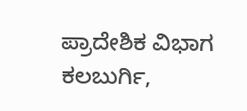ಪ್ರಾದೇಶಿಕ ವಿಭಾಗ ಕಲಬುರ್ಗಿ,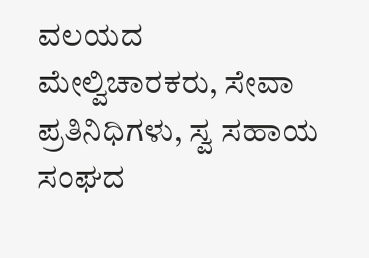ವಲಯದ ಮೇಲ್ವಿಚಾರಕರು, ಸೇವಾ ಪ್ರತಿನಿಧಿಗಳು, ಸ್ವ ಸಹಾಯ ಸಂಘದ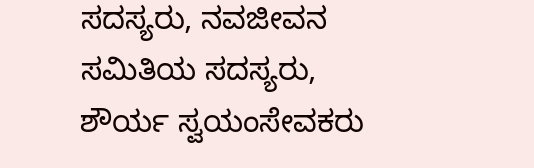ಸದಸ್ಯರು, ನವಜೀವನ ಸಮಿತಿಯ ಸದಸ್ಯರು, ಶೌರ್ಯ ಸ್ವಯಂಸೇವಕರು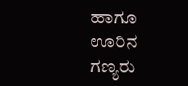ಹಾಗೂ ಊರಿನ ಗಣ್ಯರು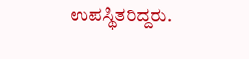ಉಪಸ್ಥಿತರಿದ್ದರು.